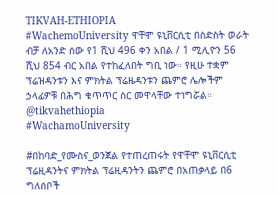TIKVAH-ETHIOPIA
#WachemoUniversity ዋቸሞ ዩኒቨርሲቲ በስድስት ወራት ብቻ ለአንድ ሰው የ1 ሺህ 496 ቀን አበል / 1 ሚሊዮን 56 ሺህ 854 ብር አበል የተከፈለበት ግቢ ነው። የዚሁ ተቋም ፕሬዝዳንቱን እና ምክትል ፕሬዜዳንቱን ጨምሮ ሌሎችም ኃላፊዎቹ በሕግ ቁጥጥር ስር መዋላቸው ተነግሯል። @tikvahethiopia
#WachamoUniversity

#በከባድ_የሙስና_ወንጀል የተጠረጠሩት የዋቸሞ ዩኒቨርሲቲ ፕሬዚዳንትና ምክትል ፕሬዚዳንትን ጨምሮ በአጠቃላይ በ6 ግለሰቦች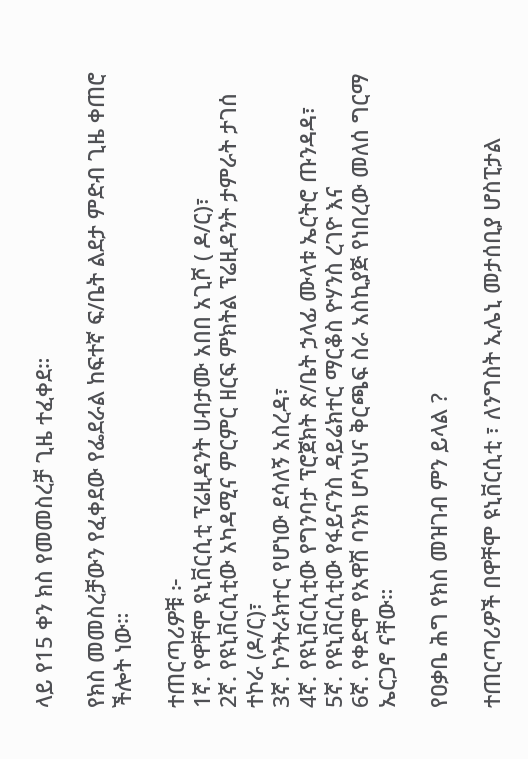ላይ የ15 ቀን ክስ የመመስረቻ ጊዜ ተፈቀደ።

የክስ መመስረቻውን የፈቀደው የፌደራል ከፍተኛ ፍ/ቤት ልደታ ምድብ ጊዜ ቀጠሮ ችሎት ነው።

ተጠርጣሪዎቹ ፦
1ኛ. የዋቸሞ ዩኒቨርሲቲ ፕሬዚዳንት ሀብታሙ አበበ አጊሾ ( ዶ/ር)፣
2ኛ. የዩኒቨርሲቲው አካዳሚና ምርምር ዘርፍ ምክትል ፕሬዚዳንት ታምራት ታገሰ ተኮራ (ዶ/ር)፣
3ኛ. ኮንትራክተር የሆነው ደሳለኝ አስረዳ፣
4ኛ. የዩኒቨርሲቲው የግንባታ ፕሮጀክት ጽ/ቤት ኃላፊ ሙላቱ ኤርትሮ ጡንዳዳ፣
5ኛ. የዩኒቨርሲቲው የፋይናንስ ዳይሬክተር ማርቆስ ዮሃንስ ረገዮ እና
6ኛ. የቀድሞ የአዋሽ ባንክ ሆሳህና ቅርጫፍ ስራ አስኪያጅ የነበረው መለሰ ግርማ ኤርጋኖ ናቸው።

የዐቃቤ ሕግ የክስ መዝገብ ምን ይላል ?

ተጠርጣሪዎች በዋቸሞ ዩኒቨርሲቲ ፣ ለንግስት ኢሌኒ መታሰቢያ ሆስፒታል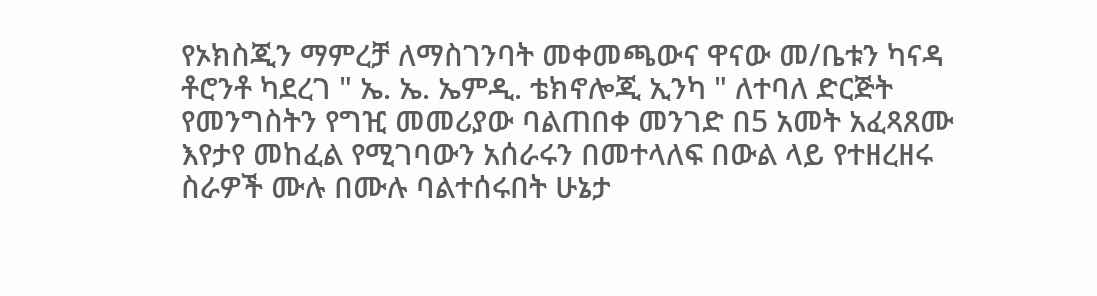የኦክስጂን ማምረቻ ለማስገንባት መቀመጫውና ዋናው መ/ቤቱን ካናዳ ቶሮንቶ ካደረገ " ኤ. ኤ. ኤምዲ. ቴክኖሎጂ ኢንካ " ለተባለ ድርጅት የመንግስትን የግዢ መመሪያው ባልጠበቀ መንገድ በ5 አመት አፈጻጸሙ እየታየ መከፈል የሚገባውን አሰራሩን በመተላለፍ በውል ላይ የተዘረዘሩ ስራዎች ሙሉ በሙሉ ባልተሰሩበት ሁኔታ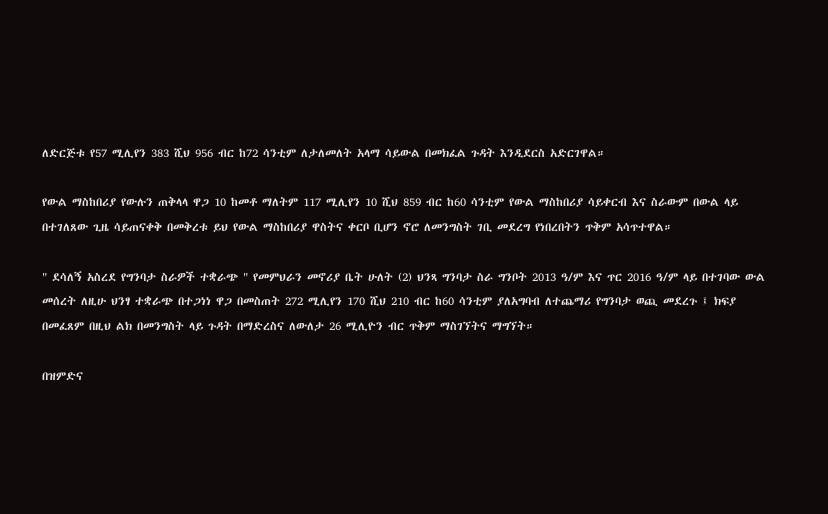ለድርጅቱ የ57 ሚሊየን 383 ሺህ 956 ብር ከ72 ሳንቲም ለታለመለት አላማ ሳይውል በመክፈል ጉዳት እንዲደርስ አድርገዋል።

የውል ማስከበሪያ የውሉን ጠቅላላ ዋጋ 10 ከመቶ ማለትም 117 ሚሊየን 10 ሺህ 859 ብር ከ60 ሳንቲም የውል ማስከበሪያ ሳይቀርብ እና ስራውም በውል ላይ በተገለጸው ጊዜ ሳይጠናቀቅ በመቅረቱ ይህ የውል ማስከበሪያ ዋስትና ቀርቦ ቢሆን ኖሮ ለመንግስት ገቢ መደረግ የነበረበትን ጥቅም አሳጥተዋል።

" ደሳለኝ አስረደ የግንባታ ስራዎች ተቋራጭ " የመምህራን መኖሪያ ቤት ሁለት (2) ህንጻ ግንባታ ስራ ግንቦት 2013 ዓ/ም እና ጥር 2016 ዓ/ም ላይ በተገባው ውል መሰረት ለዚሁ ህንፃ ተቋራጭ በተጋነነ ዋጋ በመስጠት 272 ሚሊየን 170 ሺህ 210 ብር ከ60 ሳንቲም ያለአግባብ ለተጨማሪ የግንባታ ወጪ መደረጉ ፤ ክፍያ በመፈጸም በዚህ ልክ በመንግስት ላይ ጉዳት በማድረስና ለውለታ 26 ሚሊዮን ብር ጥቅም ማስገኘትና ማግኘት።

በዝምድና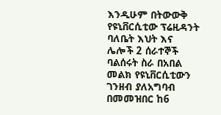እንዲሁም በትውውቅ የዩኒቨርሲቲው ፕሬዚዳንት ባለቤት እህት እና ሌሎች 2 ሰራተኞች ባልሰሩት ስራ በአበል መልክ የዩኒቨርሲቲውን ገንዘብ ያለአግባብ በመመዝበር ከ6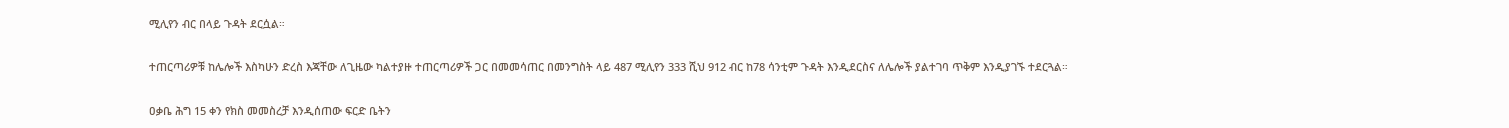ሚሊየን ብር በላይ ጉዳት ደርሷል።

ተጠርጣሪዎቹ ከሌሎች እስካሁን ድረስ እጃቸው ለጊዜው ካልተያዙ ተጠርጣሪዎች ጋር በመመሳጠር በመንግስት ላይ 487 ሚሊየን 333 ሺህ 912 ብር ከ78 ሳንቲም ጉዳት እንዲደርስና ለሌሎች ያልተገባ ጥቅም እንዲያገኙ ተደርጓል።

ዐቃቤ ሕግ 15 ቀን የክስ መመስረቻ እንዲሰጠው ፍርድ ቤትን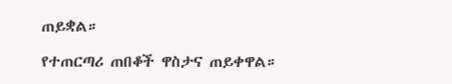ጠይቋል።

የተጠርጣሪ ጠበቆች ዋስታና ጠይቀዋል።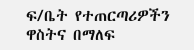ፍ/ቤት የተጠርጣሪዎችን ዋስትና በማለፍ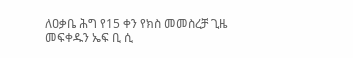ለዐቃቤ ሕግ የ15 ቀን የክስ መመስረቻ ጊዜ መፍቀዱን ኤፍ ቢ ሲ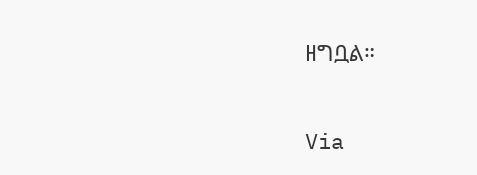ዘግቧል።

Via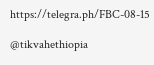https://telegra.ph/FBC-08-15

@tikvahethiopia